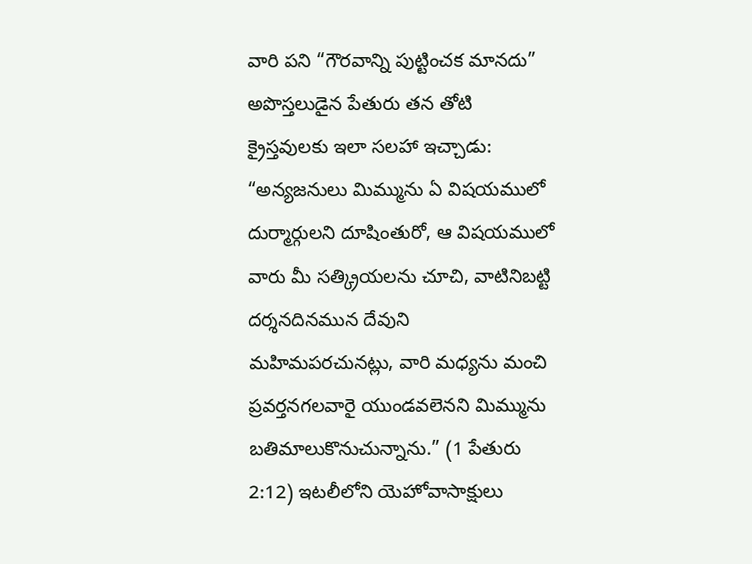వారి పని “గౌరవాన్ని పుట్టించక మానదు”
అపొస్తలుడైన పేతురు తన తోటి క్రైస్తవులకు ఇలా సలహా ఇచ్చాడు: “అన్యజనులు మిమ్మును ఏ విషయములో దుర్మార్గులని దూషింతురో, ఆ విషయములో వారు మీ సత్క్రియలను చూచి, వాటినిబట్టి దర్శనదినమున దేవుని మహిమపరచునట్లు, వారి మధ్యను మంచి ప్రవర్తనగలవారై యుండవలెనని మిమ్మును బతిమాలుకొనుచున్నాను.” (1 పేతురు 2:12) ఇటలీలోని యెహోవాసాక్షులు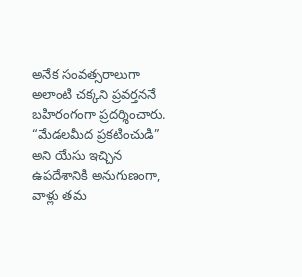అనేక సంవత్సరాలుగా అలాంటి చక్కని ప్రవర్తననే బహిరంగంగా ప్రదర్శించారు. “మేడలమీద ప్రకటించుడి” అని యేసు ఇచ్చిన ఉపదేశానికి అనుగుణంగా, వాళ్లు తమ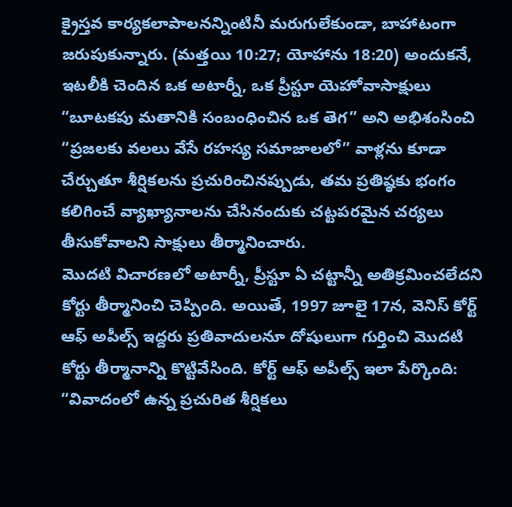క్రైస్తవ కార్యకలాపాలనన్నింటినీ మరుగులేకుండా, బాహాటంగా జరుపుకున్నారు. (మత్తయి 10:27; యోహాను 18:20) అందుకనే, ఇటలీకి చెందిన ఒక అటార్నీ, ఒక ప్రీస్టూ యెహోవాసాక్షులు “బూటకపు మతానికి సంబంధించిన ఒక తెగ” అని అభిశంసించి “ప్రజలకు వలలు వేసే రహస్య సమాజాలలో” వాళ్లను కూడా చేర్చుతూ శీర్షికలను ప్రచురించినప్పుడు, తమ ప్రతిష్ఠకు భంగం కలిగించే వ్యాఖ్యానాలను చేసినందుకు చట్టపరమైన చర్యలు తీసుకోవాలని సాక్షులు తీర్మానించారు.
మొదటి విచారణలో అటార్నీ, ప్రీస్టూ ఏ చట్టాన్నీ అతిక్రమించలేదని కోర్టు తీర్మానించి చెప్పింది. అయితే, 1997 జూలై 17న, వెనిస్ కోర్ట్ ఆఫ్ అపీల్స్ ఇద్దరు ప్రతివాదులనూ దోషులుగా గుర్తించి మొదటి కోర్టు తీర్మానాన్ని కొట్టివేసింది. కోర్ట్ ఆఫ్ అపీల్స్ ఇలా పేర్కొంది: “వివాదంలో ఉన్న ప్రచురిత శీర్షికలు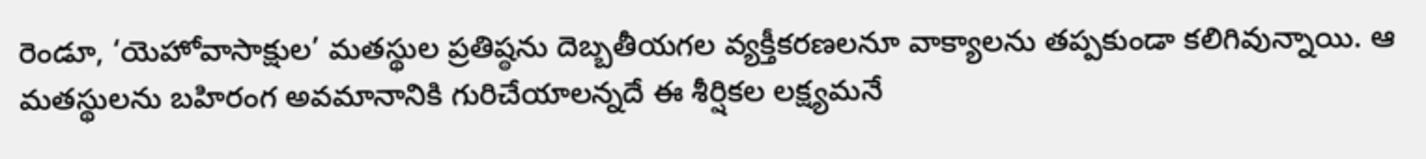రెండూ, ‘యెహోవాసాక్షుల’ మతస్థుల ప్రతిష్ఠను దెబ్బతీయగల వ్యక్తీకరణలనూ వాక్యాలను తప్పకుండా కలిగివున్నాయి. ఆ మతస్థులను బహిరంగ అవమానానికి గురిచేయాలన్నదే ఈ శీర్షికల లక్ష్యమనే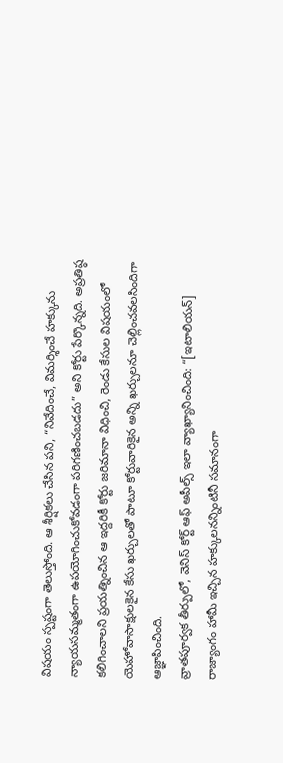విషయం స్పష్టంగా తెలుస్తోంది. ఆ శీర్షికలు చేసిన పని, “నివేదించే, విమర్శించే హక్కును న్యాయసమ్మతంగా ఉపయోగించుకోవడంగా పరిగణించబడదు” అని కోర్టు పేర్కొన్నది. అప్రతిష్ఠ కలిగించాలని ప్రయత్నించిన ఆ ఇద్దరికీ కోర్టు జరిమానా విధించి, రెండు కేసుల విషయంలో యెహోవాసాక్షులకైన కేసు ఖర్చులతో పాటూ కోర్టువారికైన అన్ని ఖర్చులనూ చెల్లించవలసిందిగా ఆజ్ఞాపించింది.
వ్రాతపూర్వక తీర్పులో, వెనిస్ కోర్ట్ ఆఫ్ అపీల్స్ ఇలా వ్యాఖ్యానించింది: “[ఇటాలియన్] రాజ్యాంగం హామీ ఇచ్చిన హక్కులనన్నింటినీ సమానంగా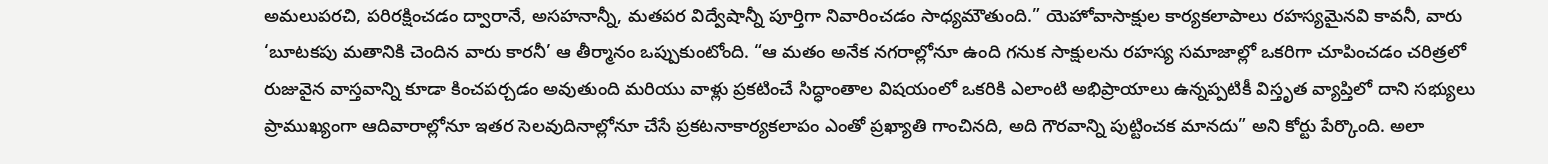అమలుపరచి, పరిరక్షించడం ద్వారానే, అసహనాన్నీ, మతపర విద్వేషాన్నీ పూర్తిగా నివారించడం సాధ్యమౌతుంది.” యెహోవాసాక్షుల కార్యకలాపాలు రహస్యమైనవి కావనీ, వారు ‘బూటకపు మతానికి చెందిన వారు కారనీ’ ఆ తీర్మానం ఒప్పుకుంటోంది. “ఆ మతం అనేక నగరాల్లోనూ ఉంది గనుక సాక్షులను రహస్య సమాజాల్లో ఒకరిగా చూపించడం చరిత్రలో రుజువైన వాస్తవాన్ని కూడా కించపర్చడం అవుతుంది మరియు వాళ్లు ప్రకటించే సిద్ధాంతాల విషయంలో ఒకరికి ఎలాంటి అభిప్రాయాలు ఉన్నప్పటికీ విస్తృత వ్యాప్తిలో దాని సభ్యులు ప్రాముఖ్యంగా ఆదివారాల్లోనూ ఇతర సెలవుదినాల్లోనూ చేసే ప్రకటనాకార్యకలాపం ఎంతో ప్రఖ్యాతి గాంచినది, అది గౌరవాన్ని పుట్టించక మానదు” అని కోర్టు పేర్కొంది. అలా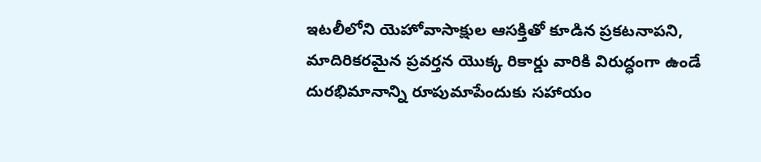ఇటలీలోని యెహోవాసాక్షుల ఆసక్తితో కూడిన ప్రకటనాపని, మాదిరికరమైన ప్రవర్తన యొక్క రికార్డు వారికి విరుద్ధంగా ఉండే దురభిమానాన్ని రూపుమాపేందుకు సహాయం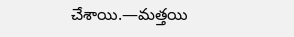చేశాయి.—మత్తయి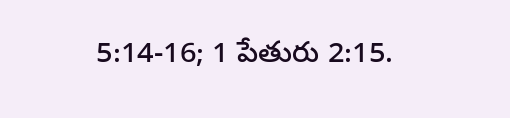5:14-16; 1 పేతురు 2:15.